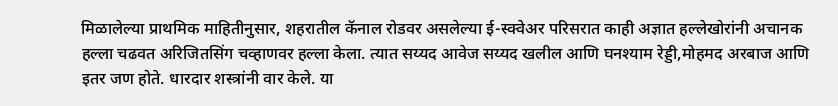मिळालेल्या प्राथमिक माहितीनुसार, शहरातील कॅनाल रोडवर असलेल्या ई-स्क्वेअर परिसरात काही अज्ञात हल्लेखोरांनी अचानक हल्ला चढवत अरिजितसिंग चव्हाणवर हल्ला केला. त्यात सय्यद आवेज सय्यद खलील आणि घनश्याम रेड्डी,मोहमद अरबाज आणि इतर जण होते. धारदार शस्त्रांनी वार केले. या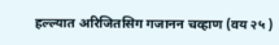हल्ल्यात अरिजितसिग गजानन चव्हाण (वय २५ )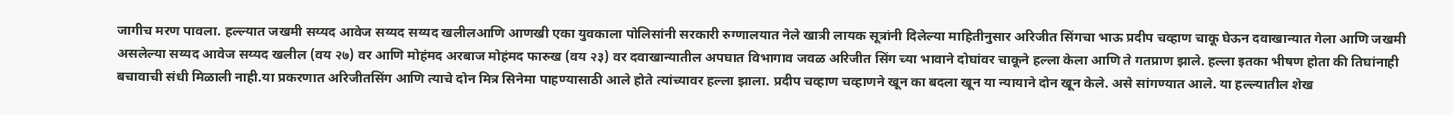जागीच मरण पावला. हल्ल्यात जखमी सय्यद आवेज सय्यद सय्यद खलीलआणि आणखी एका युवकाला पोलिसांनी सरकारी रुग्णालयात नेले खात्री लायक सूत्रांनी दिलेल्या माहितीनुसार अरिजीत सिंगचा भाऊ प्रदीप चव्हाण चाकू घेऊन दवाखान्यात गेला आणि जखमी असलेल्या सय्यद आवेज सय्यद खलील (वय २७) वर आणि मोहंमद अरबाज मोहंमद फारुख (वय २३) वर दवाखान्यातील अपघात विभागाव जवळ अरिजीत सिंग च्या भावाने दोघांवर चाकूने हल्ला केला आणि ते गतप्राण झाले. हल्ला इतका भीषण होता की तिघांनाही बचावाची संधी मिळाली नाही.या प्रकरणात अरिजीतसिंग आणि त्याचे दोन मित्र सिनेमा पाहण्यासाठी आले होते त्यांच्यावर हल्ला झाला. प्रदीप चव्हाण चव्हाणने खून का बदला खून या न्यायाने दोन खून केले. असे सांगण्यात आले. या हल्ल्यातील शेख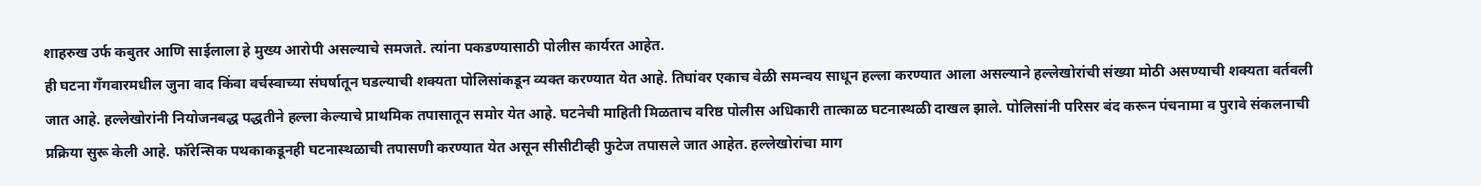शाहरुख उर्फ कबुतर आणि साईलाला हे मुख्य आरोपी असल्याचे समजते. त्यांना पकडण्यासाठी पोलीस कार्यरत आहेत.
ही घटना गँगवारमधील जुना वाद किंवा वर्चस्वाच्या संघर्षातून घडल्याची शक्यता पोलिसांकडून व्यक्त करण्यात येत आहे. तिघांवर एकाच वेळी समन्वय साधून हल्ला करण्यात आला असल्याने हल्लेखोरांची संख्या मोठी असण्याची शक्यता वर्तवली जात आहे. हल्लेखोरांनी नियोजनबद्ध पद्धतीने हल्ला केल्याचे प्राथमिक तपासातून समोर येत आहे. घटनेची माहिती मिळताच वरिष्ठ पोलीस अधिकारी तात्काळ घटनास्थळी दाखल झाले. पोलिसांनी परिसर बंद करून पंचनामा व पुरावे संकलनाची प्रक्रिया सुरू केली आहे. फॉरेन्सिक पथकाकडूनही घटनास्थळाची तपासणी करण्यात येत असून सीसीटीव्ही फुटेज तपासले जात आहेत. हल्लेखोरांचा माग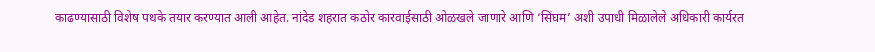काढण्यासाठी विशेष पथके तयार करण्यात आली आहेत. नांदेड शहरात कठोर कारवाईसाठी ओळखले जाणारे आणि ‘सिंघम’ अशी उपाधी मिळालेले अधिकारी कार्यरत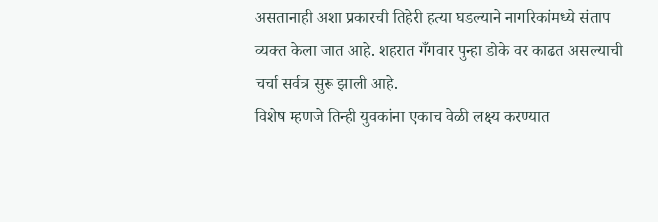असतानाही अशा प्रकारची तिहेरी हत्या घडल्याने नागरिकांमध्ये संताप व्यक्त केला जात आहे. शहरात गँगवार पुन्हा डोके वर काढत असल्याची चर्चा सर्वत्र सुरू झाली आहे.
विशेष म्हणजे तिन्ही युवकांना एकाच वेळी लक्ष्य करण्यात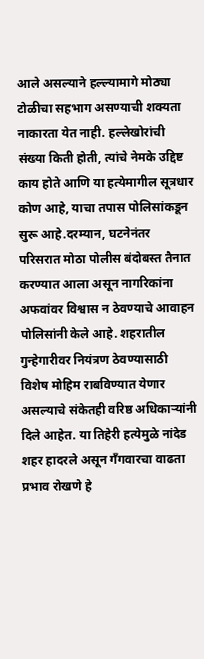आले असल्याने हल्ल्यामागे मोठ्या टोळीचा सहभाग असण्याची शक्यता नाकारता येत नाही. हल्लेखोरांची संख्या किती होती, त्यांचे नेमके उद्दिष्ट काय होते आणि या हत्येमागील सूत्रधार कोण आहे, याचा तपास पोलिसांकडून सुरू आहे.दरम्यान, घटनेनंतर परिसरात मोठा पोलीस बंदोबस्त तैनात करण्यात आला असून नागरिकांना अफवांवर विश्वास न ठेवण्याचे आवाहन पोलिसांनी केले आहे. शहरातील गुन्हेगारीवर नियंत्रण ठेवण्यासाठी विशेष मोहिम राबविण्यात येणार असल्याचे संकेतही वरिष्ठ अधिकाऱ्यांनी दिले आहेत. या तिहेरी हत्येमुळे नांदेड शहर हादरले असून गँगवारचा वाढता प्रभाव रोखणे हे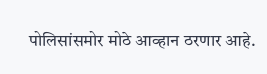पोलिसांसमोर मोठे आव्हान ठरणार आहे.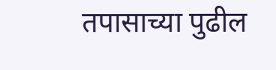तपासाच्या पुढील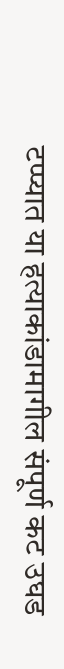टप्प्यात या हत्याकांडामागील संपूर्ण कट उघड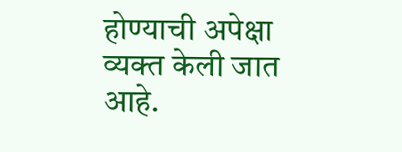होण्याची अपेक्षा व्यक्त केली जात आहे.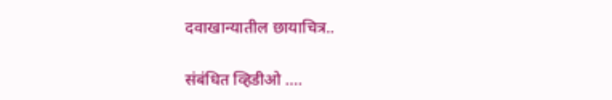दवाखान्यातील छायाचित्र..

संबंधित व्हिडीओ ….